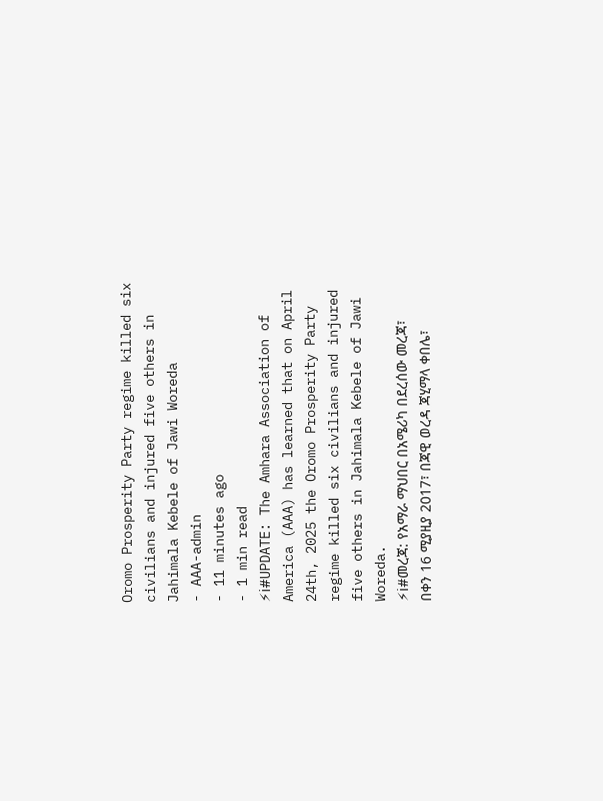Oromo Prosperity Party regime killed six civilians and injured five others in Jahimala Kebele of Jawi Woreda
- AAA-admin
- 11 minutes ago
- 1 min read
⚡ℹ#UPDATE: The Amhara Association of America (AAA) has learned that on April 24th, 2025 the Oromo Prosperity Party regime killed six civilians and injured five others in Jahimala Kebele of Jawi Woreda.
⚡ℹ#መረጃ: የአማራ ማህበር በአሜሪካ በደረሰው መረጃ፣ በቀን 16 ሚያዚያ 2017፣ በጃዊ ወረዳ ጃሂማላ ቀበሌ፣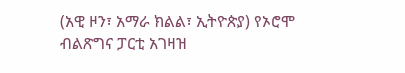(አዊ ዞን፣ አማራ ክልል፣ ኢትዮጵያ) የኦሮሞ ብልጽግና ፓርቲ አገዛዝ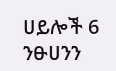ሀይሎች 6 ንፁሀንን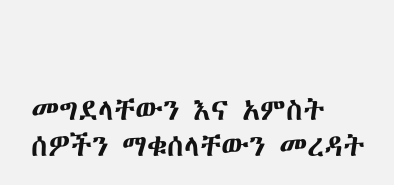መግደላቸውን እና አምስት ሰዎችን ማቁሰላቸውን መረዳት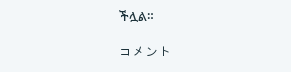ችሏል።

コメント